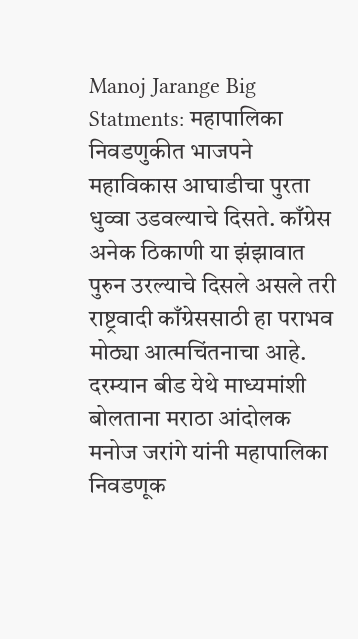Manoj Jarange Big Statments: महापालिका निवडणुकीत भाजपने महाविकास आघाडीचा पुरता धुव्वा उडवल्याचे दिसते. काँग्रेस अनेक ठिकाणी या झंझावात पुरुन उरल्याचे दिसले असले तरी राष्ट्रवादी काँग्रेससाठी हा पराभव मोठ्या आत्मचिंतनाचा आहे. दरम्यान बीड येथे माध्यमांशी बोलताना मराठा आंदोलक मनोज जरांगे यांनी महापालिका निवडणूक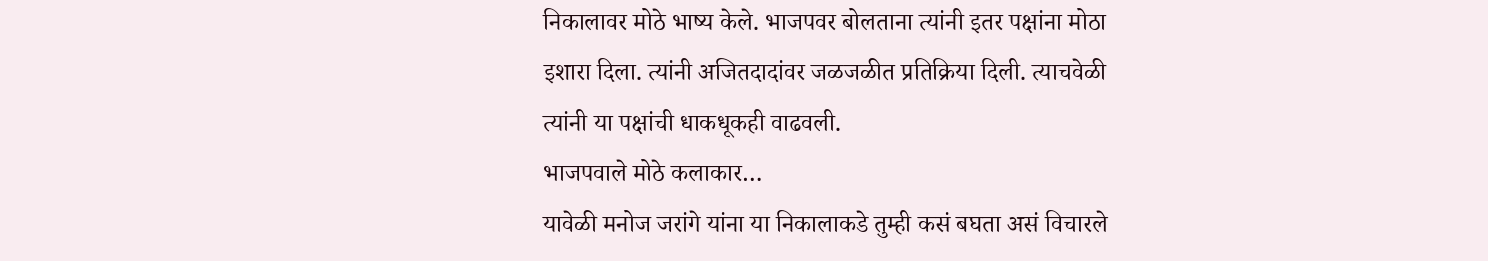निकालावर मोठे भाष्य केले. भाजपवर बोलताना त्यांनी इतर पक्षांना मोठा इशारा दिला. त्यांनी अजितदादांवर जळजळीत प्रतिक्रिया दिली. त्याचवेळी त्यांनी या पक्षांची धाकधूकही वाढवली.
भाजपवाले मोठे कलाकार…
यावेळी मनोज जरांगे यांना या निकालाकडे तुम्ही कसं बघता असं विचारले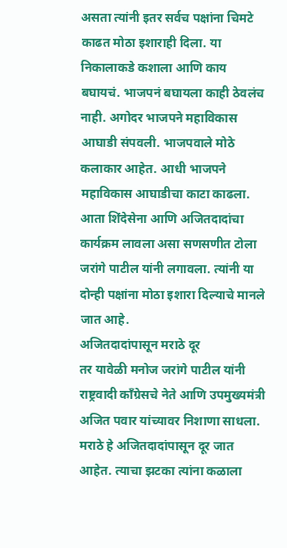असता त्यांनी इतर सर्वच पक्षांना चिमटे काढत मोठा इशाराही दिला. या निकालाकडे कशाला आणि काय बघायचं. भाजपनं बघायला काही ठेवलंच नाही. अगोदर भाजपने महाविकास आघाडी संपवली. भाजपवाले मोठे कलाकार आहेत. आधी भाजपने महाविकास आघाडीचा काटा काढला. आता शिंदेसेना आणि अजितदादांचा कार्यक्रम लावला असा सणसणीत टोला जरांगे पाटील यांनी लगावला. त्यांनी या दोन्ही पक्षांना मोठा इशारा दिल्याचे मानले जात आहे.
अजितदादांपासून मराठे दूर
तर यावेळी मनोज जरांगे पाटील यांनी राष्ट्रवादी काँग्रेसचे नेते आणि उपमुख्यमंत्री अजित पवार यांच्यावर निशाणा साधला. मराठे हे अजितदादांपासून दूर जात आहेत. त्याचा झटका त्यांना कळाला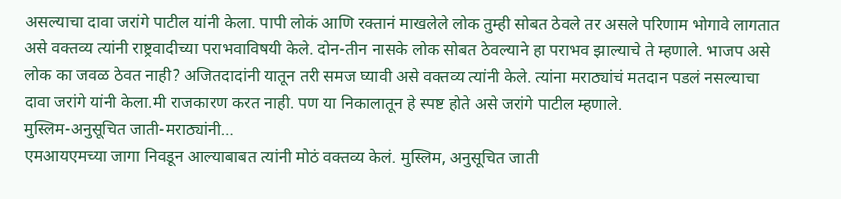असल्याचा दावा जरांगे पाटील यांनी केला. पापी लोकं आणि रक्तानं माखलेले लोक तुम्ही सोबत ठेवले तर असले परिणाम भोगावे लागतात असे वक्तव्य त्यांनी राष्ट्रवादीच्या पराभवाविषयी केले. दोन-तीन नासके लोक सोबत ठेवल्याने हा पराभव झाल्याचे ते म्हणाले. भाजप असे लोक का जवळ ठेवत नाही? अजितदादांनी यातून तरी समज घ्यावी असे वक्तव्य त्यांनी केले. त्यांना मराठ्यांचं मतदान पडलं नसल्याचा दावा जरांगे यांनी केला.मी राजकारण करत नाही. पण या निकालातून हे स्पष्ट होते असे जरांगे पाटील म्हणाले.
मुस्लिम-अनुसूचित जाती-मराठ्यांनी…
एमआयएमच्या जागा निवडून आल्याबाबत त्यांनी मोठं वक्तव्य केलं. मुस्लिम, अनुसूचित जाती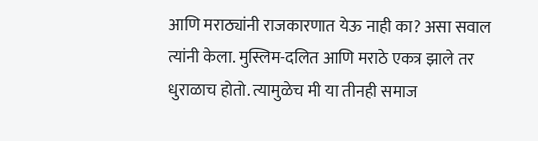आणि मराठ्यांनी राजकारणात येऊ नाही का? असा सवाल त्यांनी केला. मुस्लिम-दलित आणि मराठे एकत्र झाले तर धुराळाच होतो. त्यामुळेच मी या तीनही समाज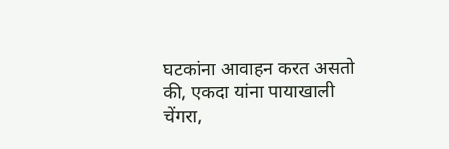घटकांना आवाहन करत असतो की, एकदा यांना पायाखाली चेंगरा,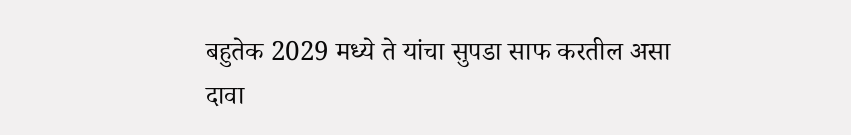बहुतेक 2029 मध्ये ते यांचा सुपडा साफ करतील असा दावा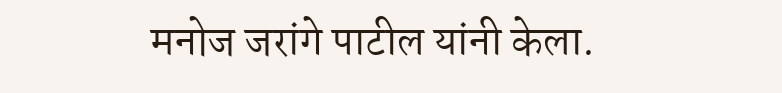मनोज जरांगे पाटील यांनी केला.